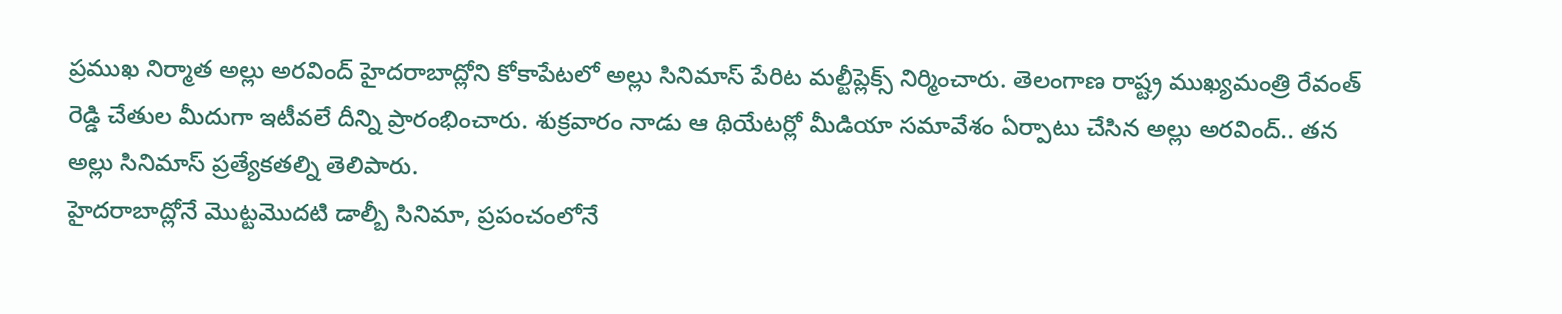ప్రముఖ నిర్మాత అల్లు అరవింద్ హైదరాబాద్లోని కోకాపేటలో అల్లు సినిమాస్ పేరిట మల్టీప్లెక్స్ నిర్మించారు. తెలంగాణ రాష్ట్ర ముఖ్యమంత్రి రేవంత్ రెడ్డి చేతుల మీదుగా ఇటీవలే దీన్ని ప్రారంభించారు. శుక్రవారం నాడు ఆ థియేటర్లో మీడియా సమావేశం ఏర్పాటు చేసిన అల్లు అరవింద్.. తన అల్లు సినిమాస్ ప్రత్యేకతల్ని తెలిపారు.
హైదరాబాద్లోనే మొట్టమొదటి డాల్బీ సినిమా, ప్రపంచంలోనే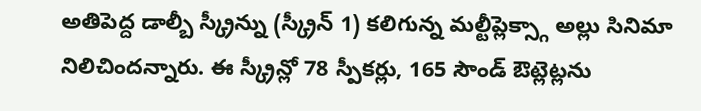అతిపెద్ద డాల్బీ స్క్రీన్ను (స్క్రీన్ 1) కలిగున్న మల్టీప్లెక్స్గా అల్లు సినిమా నిలిచిందన్నారు. ఈ స్క్రీన్లో 78 స్పీకర్లు, 165 సౌండ్ ఔట్లెట్లను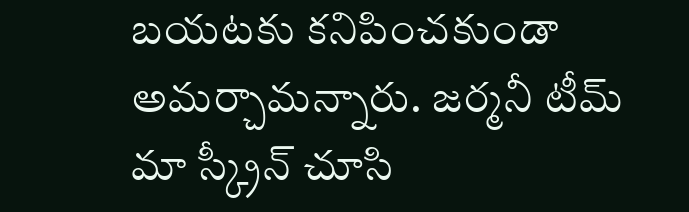బయటకు కనిపించకుండా అమర్చామన్నారు. జర్మనీ టీమ్ మా స్క్రీన్ చూసి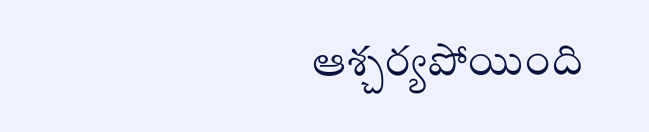ఆశ్చర్యపోయింది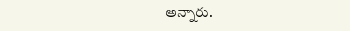అన్నారు.